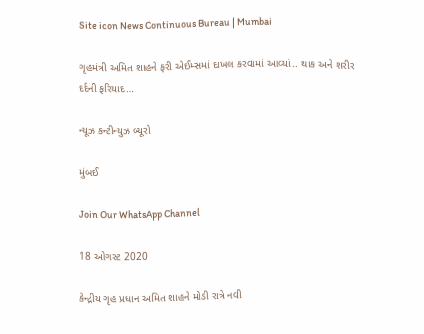Site icon News Continuous Bureau | Mumbai

ગૃહમંત્રી અમિત શાહને ફરી એઈમ્સમાં દાખલ કરવામાં આવ્યાં.. થાક અને શરીર દર્દની ફરિયાદ…

ન્યૂઝ કન્ટીન્યુઝ બ્યૂરો

મુંબઈ

Join Our WhatsApp Channel

18 ઓગસ્ટ 2020

કેન્દ્રીય ગૃહ પ્રધાન અમિત શાહને મોડી રાત્રે નવી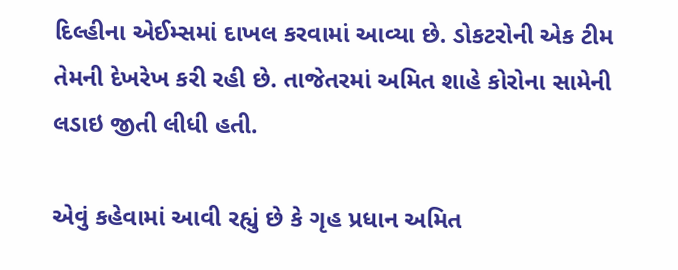દિલ્હીના એઈમ્સમાં દાખલ કરવામાં આવ્યા છે. ડોકટરોની એક ટીમ તેમની દેખરેખ કરી રહી છે. તાજેતરમાં અમિત શાહે કોરોના સામેની લડાઇ જીતી લીધી હતી.

એવું કહેવામાં આવી રહ્યું છે કે ગૃહ પ્રધાન અમિત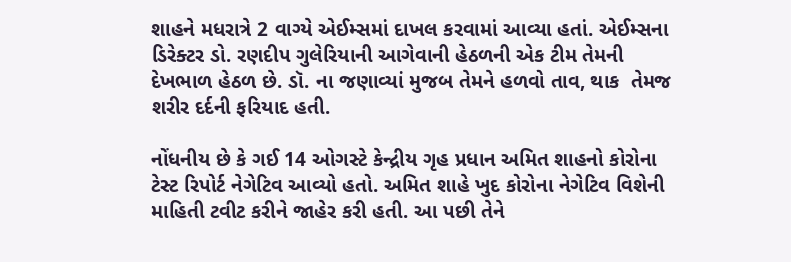શાહને મધરાત્રે 2 વાગ્યે એઈમ્સમાં દાખલ કરવામાં આવ્યા હતાં. એઈમ્સના ડિરેક્ટર ડો. રણદીપ ગુલેરિયાની આગેવાની હેઠળની એક ટીમ તેમની દેખભાળ હેઠળ છે. ડૉ. ના જણાવ્યાં મુજબ તેમને હળવો તાવ, થાક  તેમજ શરીર દર્દની ફરિયાદ હતી.

નોંધનીય છે કે ગઈ 14 ઓગસ્ટે કેન્દ્રીય ગૃહ પ્રધાન અમિત શાહનો કોરોના ટેસ્ટ રિપોર્ટ નેગેટિવ આવ્યો હતો. અમિત શાહે ખુદ કોરોના નેગેટિવ વિશેની માહિતી ટવીટ કરીને જાહેર કરી હતી. આ પછી તેને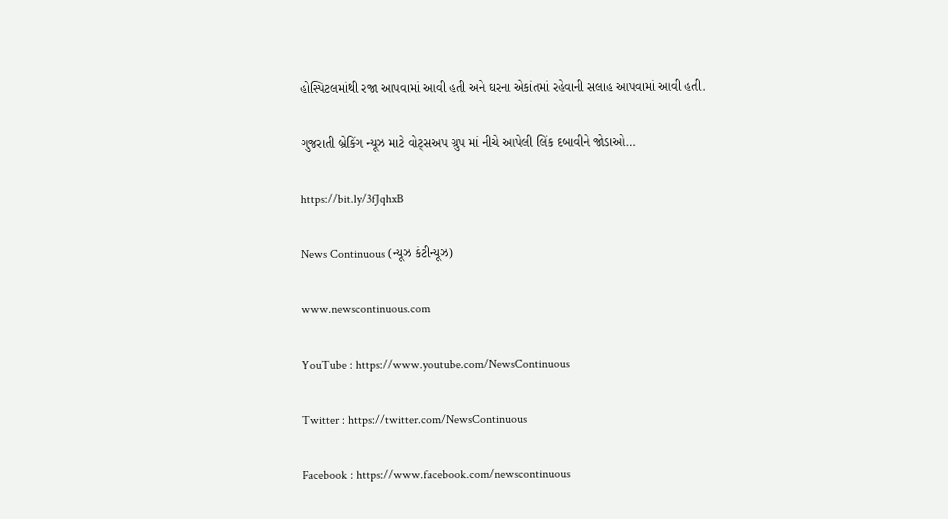હોસ્પિટલમાંથી રજા આપવામાં આવી હતી અને ઘરના એકાંતમાં રહેવાની સલાહ આપવામાં આવી હતી.

ગુજરાતી બ્રેકિંગ ન્યૂઝ માટે વોટ્સઅપ ગ્રુપ માં નીચે આપેલી લિંક દબાવીને જોડાઓ…

https://bit.ly/3fJqhxB

News Continuous (ન્યૂઝ કંટીન્યૂઝ)

www.newscontinuous.com

YouTube : https://www.youtube.com/NewsContinuous

Twitter : https://twitter.com/NewsContinuous

Facebook : https://www.facebook.com/newscontinuous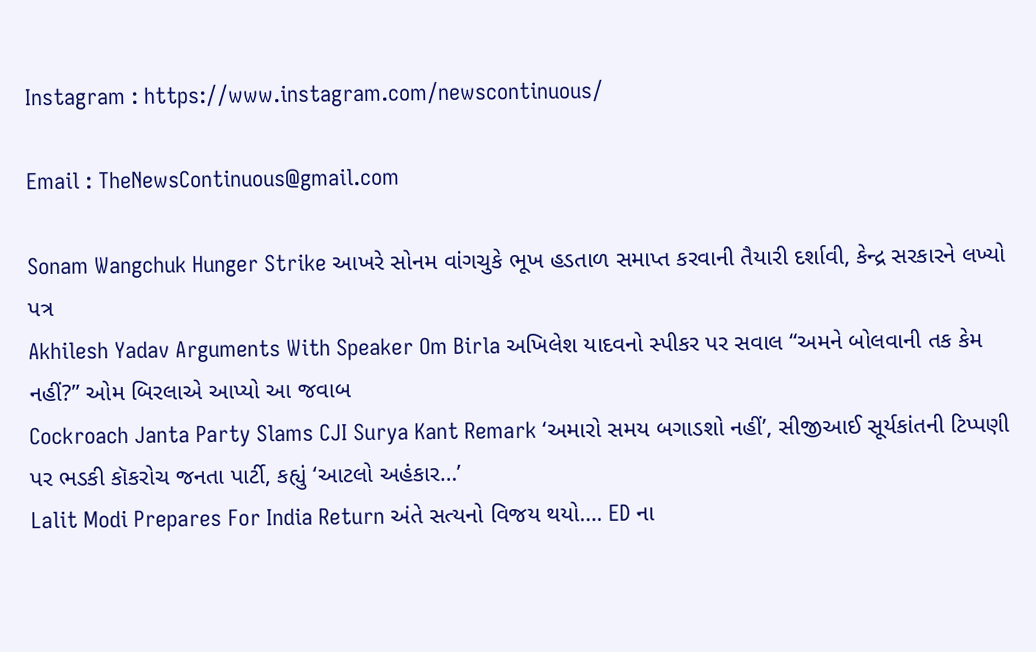Instagram : https://www.instagram.com/newscontinuous/

Email : TheNewsContinuous@gmail.com

Sonam Wangchuk Hunger Strike આખરે સોનમ વાંગચુકે ભૂખ હડતાળ સમાપ્ત કરવાની તૈયારી દર્શાવી, કેન્દ્ર સરકારને લખ્યો પત્ર
Akhilesh Yadav Arguments With Speaker Om Birla અખિલેશ યાદવનો સ્પીકર પર સવાલ “અમને બોલવાની તક કેમ નહીં?” ઓમ બિરલાએ આપ્યો આ જવાબ
Cockroach Janta Party Slams CJI Surya Kant Remark ‘અમારો સમય બગાડશો નહીં’, સીજીઆઈ સૂર્યકાંતની ટિપ્પણી પર ભડકી કૉકરોચ જનતા પાર્ટી, કહ્યું ‘આટલો અહંકાર…’
Lalit Modi Prepares For India Return અંતે સત્યનો વિજય થયો…. ED ના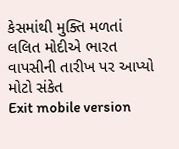કેસમાંથી મુક્તિ મળતાં લલિત મોદીએ ભારત વાપસીની તારીખ પર આપ્યો મોટો સંકેત
Exit mobile version